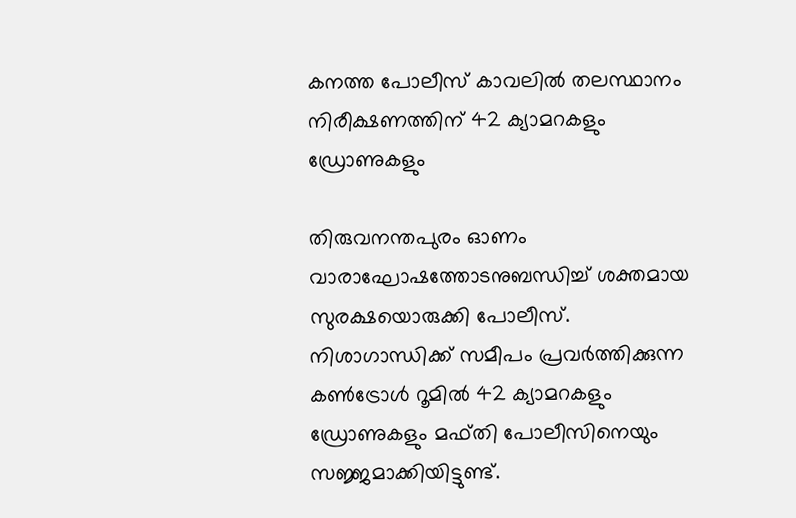കനത്ത പോലീസ്‌ കാവലിൽ തലസ്ഥാനം നിരീക്ഷണത്തിന്‌ 42 ക്യാമറകളും ഡ്രോണുകളും

തിരുവനന്തപുരം ഓണം വാരാഘോഷത്തോടനുബന്ധിച്ച് ശക്തമായ സുരക്ഷയൊരുക്കി പോലീസ്. നിശാഗാന്ധിക്ക് സമീപം പ്രവർത്തിക്കുന്ന കൺട്രോൾ റൂമിൽ 42 ക്യാമറകളും ഡ്രോണുകളും മഫ്തി പോലീസിനെയും സജ്ജമാക്കിയിട്ടുണ്ട്.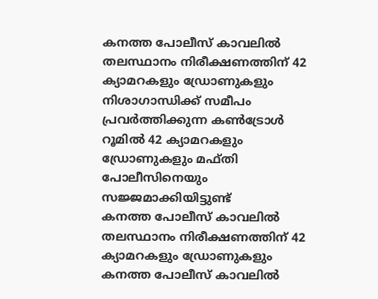കനത്ത പോലീസ്‌ കാവലിൽ തലസ്ഥാനം നിരീക്ഷണത്തിന്‌ 42 ക്യാമറകളും ഡ്രോണുകളും
നിശാഗാന്ധിക്ക് സമീപം പ്രവർത്തിക്കുന്ന കൺട്രോൾ റൂമിൽ 42 ക്യാമറകളും ഡ്രോണുകളും മഫ്തി പോലീസിനെയും സജ്ജമാക്കിയിട്ടുണ്ട്
കനത്ത പോലീസ്‌ കാവലിൽ തലസ്ഥാനം നിരീക്ഷണത്തിന്‌ 42 ക്യാമറകളും ഡ്രോണുകളും
കനത്ത പോലീസ്‌ കാവലിൽ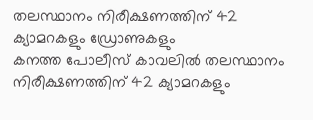തലസ്ഥാനം നിരീക്ഷണത്തിന്‌ 42 ക്യാമറകളും ഡ്രോണുകളും
കനത്ത പോലീസ്‌ കാവലിൽ തലസ്ഥാനം നിരീക്ഷണത്തിന്‌ 42 ക്യാമറകളും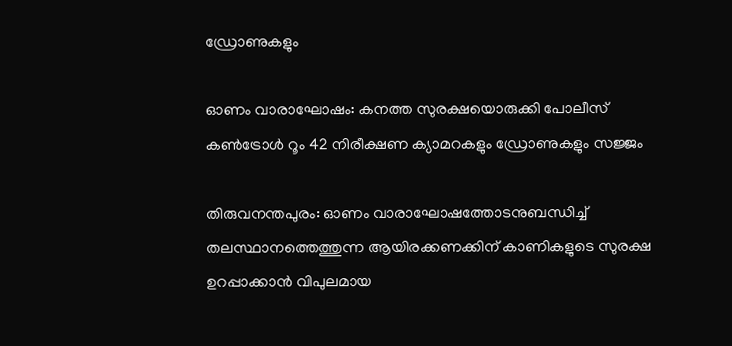ഡ്രോണുകളും

ഓണം വാരാഘോഷം: കനത്ത സുരക്ഷയൊരുക്കി പോലീസ് കൺട്രോൾ റൂം 42 നിരീക്ഷണ ക്യാമറകളും ഡ്രോണുകളും സജ്ജം

തിരുവനന്തപുരം: ഓണം വാരാഘോഷത്തോടനുബന്ധിച്ച് തലസ്ഥാനത്തെത്തുന്ന ആയിരക്കണക്കിന് കാണികളുടെ സുരക്ഷ ഉറപ്പാക്കാൻ വിപുലമായ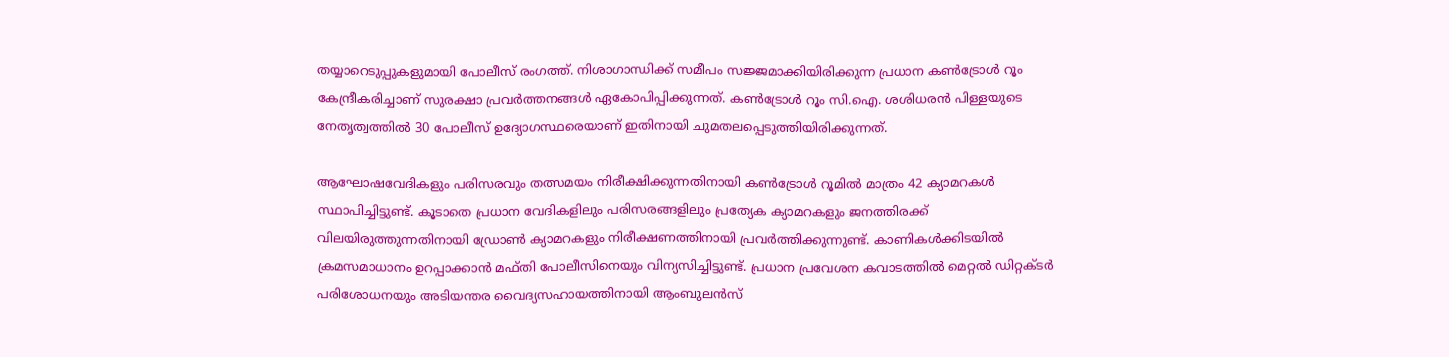തയ്യാറെടുപ്പുകളുമായി പോലീസ് രംഗത്ത്. നിശാഗാന്ധിക്ക് സമീപം സജ്ജമാക്കിയിരിക്കുന്ന പ്രധാന കൺട്രോൾ റൂം കേന്ദ്രീകരിച്ചാണ് സുരക്ഷാ പ്രവർത്തനങ്ങൾ ഏകോപിപ്പിക്കുന്നത്. കൺട്രോൾ റൂം സി.ഐ. ശശിധരൻ പിള്ളയുടെ നേതൃത്വത്തിൽ 30 പോലീസ് ഉദ്യോഗസ്ഥരെയാണ് ഇതിനായി ചുമതലപ്പെടുത്തിയിരിക്കുന്നത്.

ആഘോഷവേദികളും പരിസരവും തത്സമയം നിരീക്ഷിക്കുന്നതിനായി കൺട്രോൾ റൂമിൽ മാത്രം 42 ക്യാമറകൾ സ്ഥാപിച്ചിട്ടുണ്ട്. കൂടാതെ പ്രധാന വേദികളിലും പരിസരങ്ങളിലും പ്രത്യേക ക്യാമറകളും ജനത്തിരക്ക് വിലയിരുത്തുന്നതിനായി ഡ്രോൺ ക്യാമറകളും നിരീക്ഷണത്തിനായി പ്രവർത്തിക്കുന്നുണ്ട്. കാണികൾക്കിടയിൽ ക്രമസമാധാനം ഉറപ്പാക്കാൻ മഫ്തി പോലീസിനെയും വിന്യസിച്ചിട്ടുണ്ട്. പ്രധാന പ്രവേശന കവാടത്തിൽ മെറ്റൽ ഡിറ്റക്ടർ പരിശോധനയും അടിയന്തര വൈദ്യസഹായത്തിനായി ആംബുലൻസ്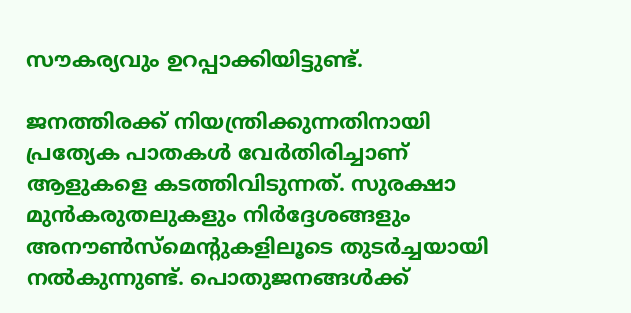സൗകര്യവും ഉറപ്പാക്കിയിട്ടുണ്ട്.

ജനത്തിരക്ക് നിയന്ത്രിക്കുന്നതിനായി പ്രത്യേക പാതകൾ വേർതിരിച്ചാണ് ആളുകളെ കടത്തിവിടുന്നത്. സുരക്ഷാ മുൻകരുതലുകളും നിർദ്ദേശങ്ങളും അനൗൺസ്‌മെന്റുകളിലൂടെ തുടർച്ചയായി നൽകുന്നുണ്ട്. പൊതുജനങ്ങൾക്ക്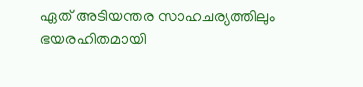ഏത് അടിയന്തര സാഹചര്യത്തിലും ഭയരഹിതമായി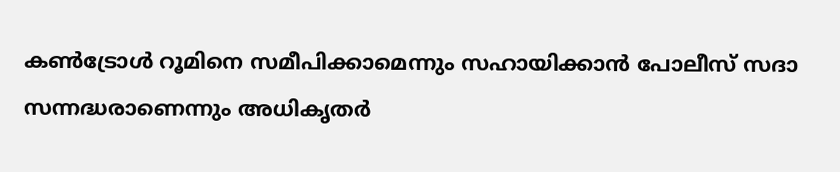കൺട്രോൾ റൂമിനെ സമീപിക്കാമെന്നും സഹായിക്കാൻ പോലീസ് സദാ സന്നദ്ധരാണെന്നും അധികൃതർ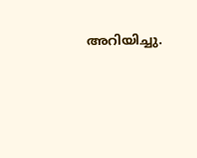അറിയിച്ചു.